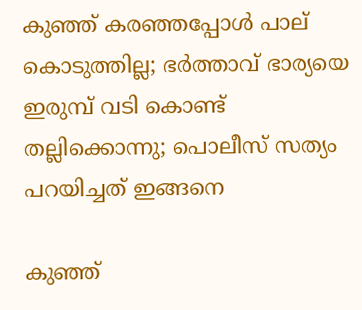കുഞ്ഞ് കരഞ്ഞപ്പോള്‍ പാല് കൊടുത്തില്ല; ഭര്‍ത്താവ് ഭാര്യയെ ഇരുമ്പ് വടി കൊണ്ട് തല്ലിക്കൊന്നു; പൊലീസ് സത്യം പറയിച്ചത് ഇങ്ങനെ

കുഞ്ഞ്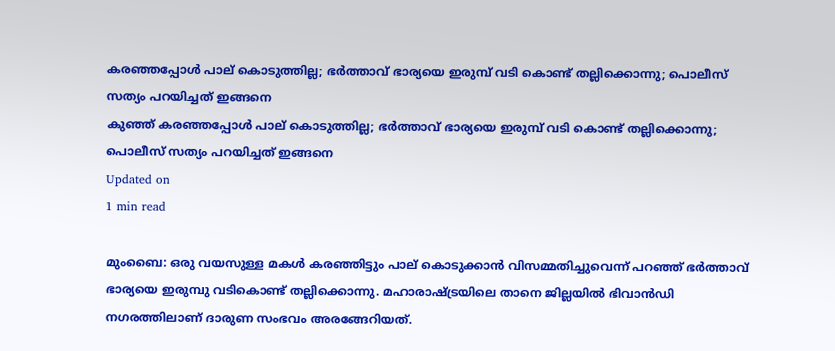കരഞ്ഞപ്പോള്‍ പാല് കൊടുത്തില്ല; ഭര്‍ത്താവ് ഭാര്യയെ ഇരുമ്പ് വടി കൊണ്ട് തല്ലിക്കൊന്നു; പൊലീസ് സത്യം പറയിച്ചത് ഇങ്ങനെ
കുഞ്ഞ് കരഞ്ഞപ്പോള്‍ പാല് കൊടുത്തില്ല; ഭര്‍ത്താവ് ഭാര്യയെ ഇരുമ്പ് വടി കൊണ്ട് തല്ലിക്കൊന്നു; പൊലീസ് സത്യം പറയിച്ചത് ഇങ്ങനെ
Updated on
1 min read

മുംബൈ: ഒരു വയസുള്ള മകള്‍ കരഞ്ഞിട്ടും പാല് കൊടുക്കാന്‍ വിസമ്മതിച്ചുവെന്ന് പറഞ്ഞ് ഭര്‍ത്താവ് ഭാര്യയെ ഇരുമ്പു വടികൊണ്ട് തല്ലിക്കൊന്നു. മഹാരാഷ്ട്രയിലെ താനെ ജില്ലയില്‍ ഭിവാന്‍ഡി നഗരത്തിലാണ് ദാരുണ സംഭവം അരങ്ങേറിയത്.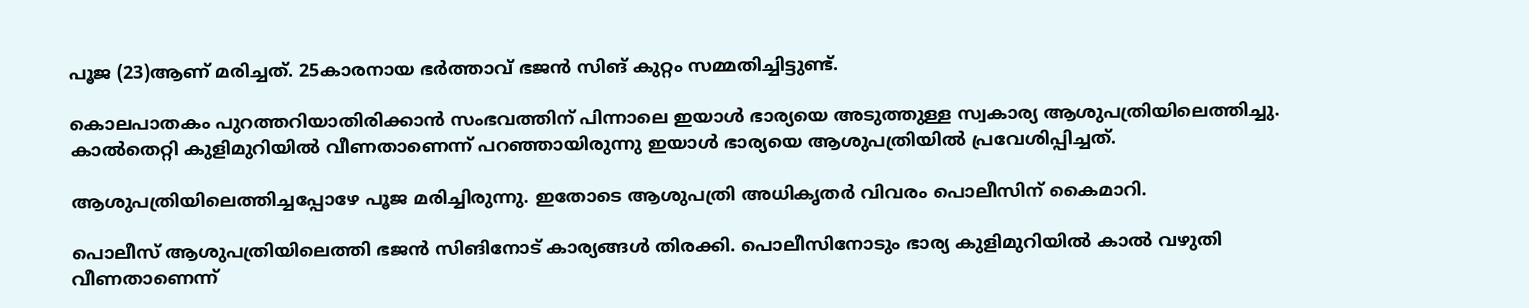പൂജ (23)ആണ് മരിച്ചത്. 25കാരനായ ഭര്‍ത്താവ് ഭജന്‍ സിങ് കുറ്റം സമ്മതിച്ചിട്ടുണ്ട്.

കൊലപാതകം പുറത്തറിയാതിരിക്കാന്‍ സംഭവത്തിന് പിന്നാലെ ഇയാള്‍ ഭാര്യയെ അടുത്തുള്ള സ്വകാര്യ ആശുപത്രിയിലെത്തിച്ചു. കാല്‍തെറ്റി കുളിമുറിയില്‍ വീണതാണെന്ന് പറഞ്ഞായിരുന്നു ഇയാള്‍ ഭാര്യയെ ആശുപത്രിയില്‍ പ്രവേശിപ്പിച്ചത്.

ആശുപത്രിയിലെത്തിച്ചപ്പോഴേ പൂജ മരിച്ചിരുന്നു. ഇതോടെ ആശുപത്രി അധികൃതര്‍ വിവരം പൊലീസിന് കൈമാറി.

പൊലീസ് ആശുപത്രിയിലെത്തി ഭജന്‍ സിങിനോട് കാര്യങ്ങള്‍ തിരക്കി. പൊലീസിനോടും ഭാര്യ കുളിമുറിയില്‍ കാല്‍ വഴുതി വീണതാണെന്ന്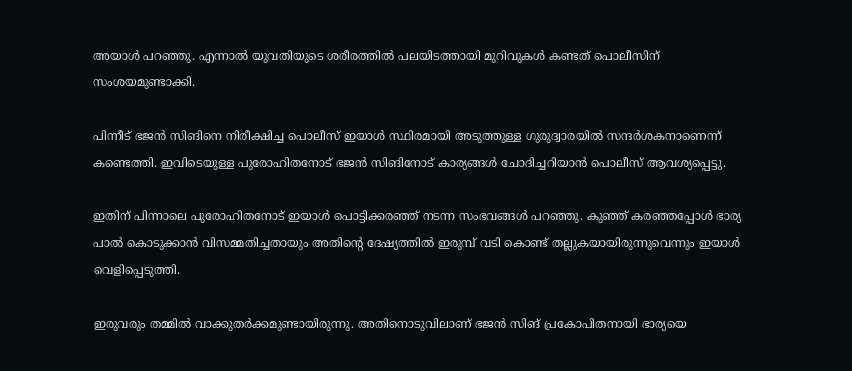അയാള്‍ പറഞ്ഞു. എന്നാല്‍ യുവതിയുടെ ശരീരത്തില്‍ പലയിടത്തായി മുറിവുകള്‍ കണ്ടത് പൊലീസിന് സംശയമുണ്ടാക്കി.

പിന്നീട് ഭജന്‍ സിങിനെ നിരീക്ഷിച്ച പൊലീസ് ഇയാള്‍ സ്ഥിരമായി അടുത്തുള്ള ഗുരുദ്വാരയില്‍ സന്ദര്‍ശകനാണെന്ന് കണ്ടെത്തി. ഇവിടെയുള്ള പുരോഹിതനോട് ഭജന്‍ സിങിനോട് കാര്യങ്ങള്‍ ചോദിച്ചറിയാന്‍ പൊലീസ് ആവശ്യപ്പെട്ടു.

ഇതിന് പിന്നാലെ പുരോഹിതനോട് ഇയാള്‍ പൊട്ടിക്കരഞ്ഞ് നടന്ന സംഭവങ്ങള്‍ പറഞ്ഞു. കുഞ്ഞ് കരഞ്ഞപ്പോള്‍ ഭാര്യ പാല്‍ കൊടുക്കാന്‍ വിസമ്മതിച്ചതായും അതിന്റെ ദേഷ്യത്തില്‍ ഇരുമ്പ് വടി കൊണ്ട് തല്ലുകയായിരുന്നുവെന്നും ഇയാള്‍ വെളിപ്പെടുത്തി.

ഇരുവരും തമ്മില്‍ വാക്കുതര്‍ക്കമുണ്ടായിരുന്നു. അതിനൊടുവിലാണ് ഭജന്‍ സിങ് പ്രകോപിതനായി ഭാര്യയെ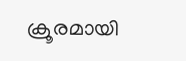ക്രൂരമായി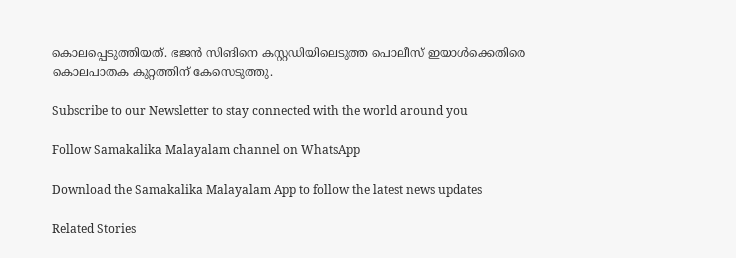കൊലപ്പെടുത്തിയത്. ഭജന്‍ സിങിനെ കസ്റ്റഡിയിലെടുത്ത പൊലീസ് ഇയാള്‍ക്കെതിരെ കൊലപാതക കുറ്റത്തിന് കേസെടുത്തു.

Subscribe to our Newsletter to stay connected with the world around you

Follow Samakalika Malayalam channel on WhatsApp

Download the Samakalika Malayalam App to follow the latest news updates

Related Stories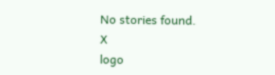No stories found.
X
logo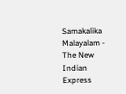Samakalika Malayalam - The New Indian Express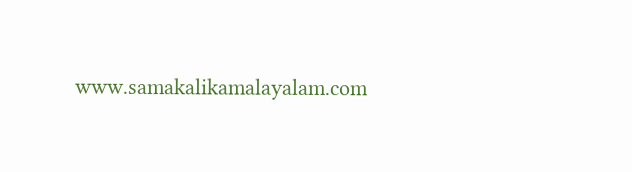www.samakalikamalayalam.com